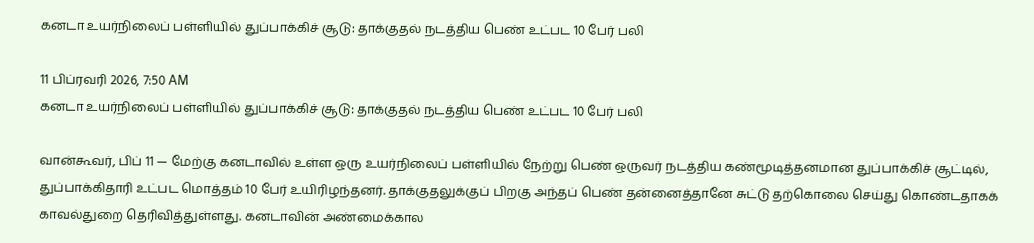கனடா உயர்நிலைப் பள்ளியில் துப்பாக்கிச் சூடு: தாக்குதல் நடத்திய பெண் உட்பட 10 பேர் பலி

11 பிப்ரவரி 2026, 7:50 AM
கனடா உயர்நிலைப் பள்ளியில் துப்பாக்கிச் சூடு: தாக்குதல் நடத்திய பெண் உட்பட 10 பேர் பலி

வான்கூவர், பிப் 11 — மேற்கு கனடாவில் உள்ள ஒரு உயர்நிலைப் பள்ளியில் நேற்று பெண் ஒருவர் நடத்திய கண்மூடித்தனமான துப்பாக்கிச் சூட்டில், துப்பாக்கிதாரி உட்பட மொத்தம் 10 பேர் உயிரிழந்தனர். தாக்குதலுக்குப் பிறகு அந்தப் பெண் தன்னைத்தானே சுட்டு தற்கொலை செய்து கொண்டதாகக் காவல்துறை தெரிவித்துள்ளது. கனடாவின் அண்மைக்கால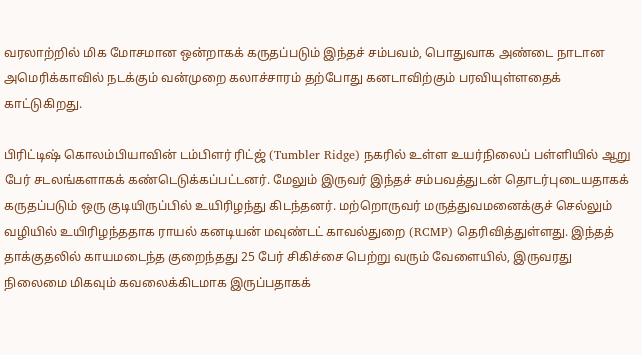வரலாற்றில் மிக மோசமான ஒன்றாகக் கருதப்படும் இந்தச் சம்பவம், பொதுவாக அண்டை நாடான அமெரிக்காவில் நடக்கும் வன்முறை கலாச்சாரம் தற்போது கனடாவிற்கும் பரவியுள்ளதைக் காட்டுகிறது.

பிரிட்டிஷ் கொலம்பியாவின் டம்பிளர் ரிட்ஜ் (Tumbler Ridge) நகரில் உள்ள உயர்நிலைப் பள்ளியில் ஆறு பேர் சடலங்களாகக் கண்டெடுக்கப்பட்டனர். மேலும் இருவர் இந்தச் சம்பவத்துடன் தொடர்புடையதாகக் கருதப்படும் ஒரு குடியிருப்பில் உயிரிழந்து கிடந்தனர். மற்றொருவர் மருத்துவமனைக்குச் செல்லும் வழியில் உயிரிழந்ததாக ராயல் கனடியன் மவுண்டட் காவல்துறை (RCMP) தெரிவித்துள்ளது. இந்தத் தாக்குதலில் காயமடைந்த குறைந்தது 25 பேர் சிகிச்சை பெற்று வரும் வேளையில், இருவரது நிலைமை மிகவும் கவலைக்கிடமாக இருப்பதாகக்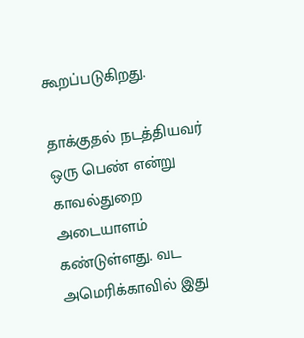கூறப்படுகிறது.

தாக்குதல் நடத்தியவர் ஒரு பெண் என்று காவல்துறை அடையாளம் கண்டுள்ளது. வட அமெரிக்காவில் இது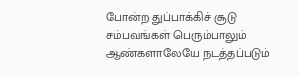போன்ற துப்பாக்கிச் சூடு சம்பவங்கள் பெரும்பாலும் ஆண்களாலேயே நடத்தப்படும்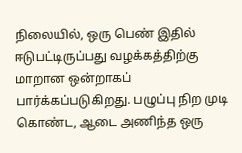நிலையில், ஒரு பெண் இதில் ஈடுபட்டிருப்பது வழக்கத்திற்கு மாறான ஒன்றாகப் பார்க்கப்படுகிறது. பழுப்பு நிற முடி கொண்ட, ஆடை அணிந்த ஒரு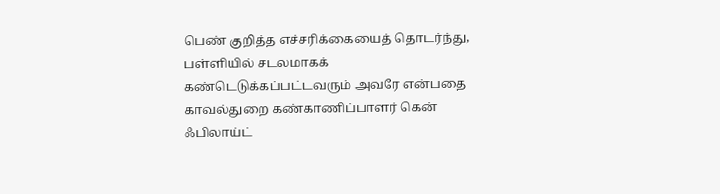பெண் குறித்த எச்சரிக்கையைத் தொடர்ந்து, பள்ளியில் சடலமாகக் கண்டெடுக்கப்பட்டவரும் அவரே என்பதை காவல்துறை கண்காணிப்பாளர் கென் ஃபிலாய்ட்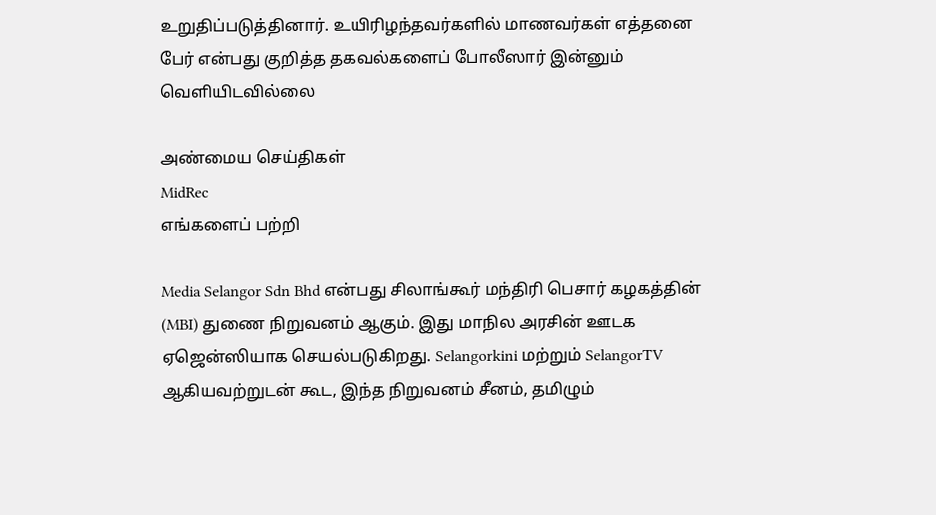உறுதிப்படுத்தினார். உயிரிழந்தவர்களில் மாணவர்கள் எத்தனை பேர் என்பது குறித்த தகவல்களைப் போலீஸார் இன்னும் வெளியிடவில்லை

அண்மைய செய்திகள்
MidRec
எங்களைப் பற்றி

Media Selangor Sdn Bhd என்பது சிலாங்கூர் மந்திரி பெசார் கழகத்தின் (MBI) துணை நிறுவனம் ஆகும். இது மாநில அரசின் ஊடக ஏஜென்ஸியாக செயல்படுகிறது. Selangorkini மற்றும் SelangorTV ஆகியவற்றுடன் கூட, இந்த நிறுவனம் சீனம், தமிழும்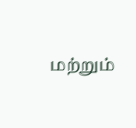மற்றும்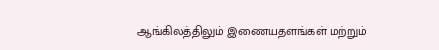ஆங்கிலத்திலும் இணையதளங்கள் மற்றும்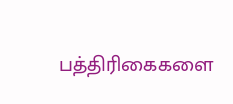பத்திரிகைகளை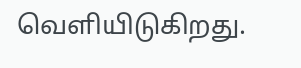வெளியிடுகிறது.